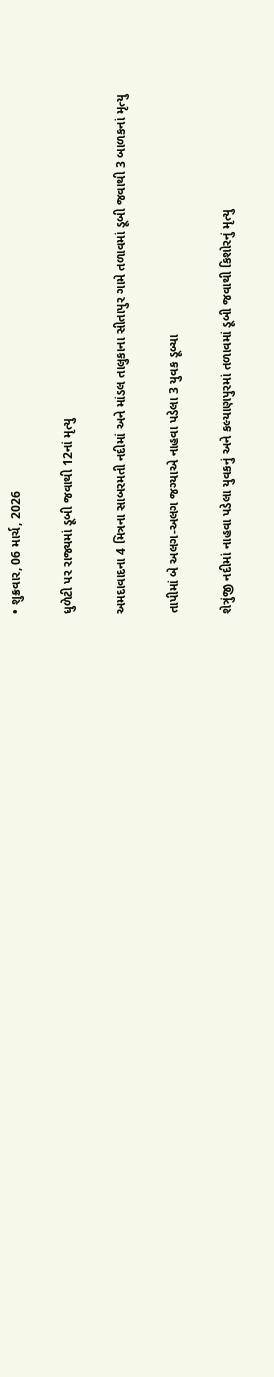• શુક્રવાર, 06 માર્ચ, 2026

ધુળેટી પર રાજ્યમાં ડૂબી જવાથી 12નાં મૃત્યુ

અમદાવાદના 4 મિત્રના સાબરમતી નદીમાં અને માંડલ તાલુકાના સીતાપુર ગામે તળાવમાં ડૂબી જવાથી 3 બાળકનાં મૃત્યુ

તાપીમાં બે અલગ-અલગ જગ્યાએ નાહવા પડેલા 3 યુવક ડૂબ્યા

શેત્રુંજી નદીમાં નાહવા પડેલા યુવકનું અને કલ્યાણપુરમાં તળાવમાં ડૂબી જવાથી કિશોરનું મૃત્યુ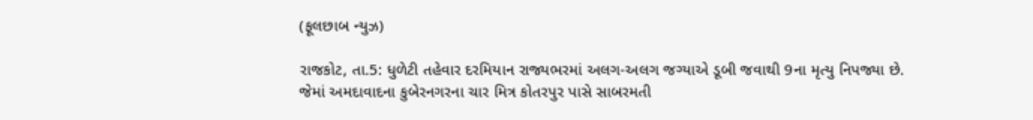(ફૂલછાબ ન્યુઝ)

રાજકોટ, તા.5: ધુળેટી તહેવાર દરમિયાન રાજ્યભરમાં અલગ-અલગ જગ્યાએ ડૂબી જવાથી 9ના મૃત્યુ નિપજ્યા છે. જેમાં અમદાવાદના કુબેરનગરના ચાર મિત્ર કોતરપુર પાસે સાબરમતી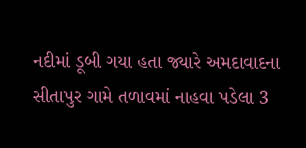નદીમાં ડૂબી ગયા હતા જ્યારે અમદાવાદના સીતાપુર ગામે તળાવમાં નાહવા પડેલા 3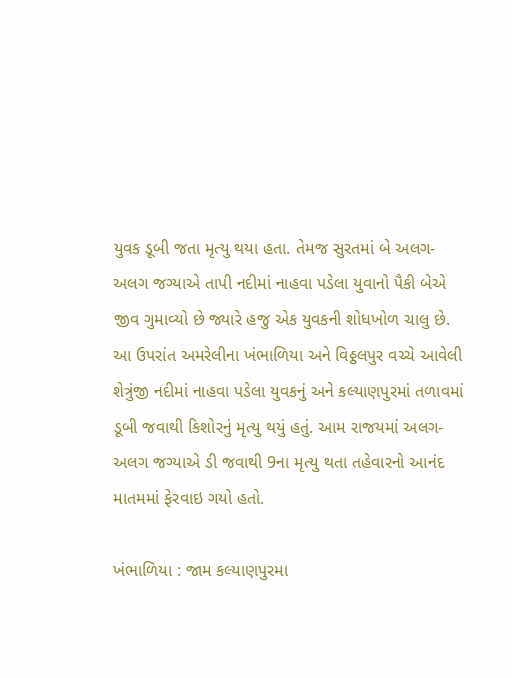યુવક ડૂબી જતા મૃત્યુ થયા હતા. તેમજ સુરતમાં બે અલગ-અલગ જગ્યાએ તાપી નદીમાં નાહવા પડેલા યુવાનો પૈકી બેએ જીવ ગુમાવ્યો છે જ્યારે હજુ એક યુવકની શોધખોળ ચાલુ છે. આ ઉપરાંત અમરેલીના ખંભાળિયા અને વિઠ્ઠલપુર વચ્ચે આવેલી શેત્રુંજી નદીમાં નાહવા પડેલા યુવકનું અને કલ્યાણપુરમાં તળાવમાં ડૂબી જવાથી કિશોરનું મૃત્યુ થયું હતું. આમ રાજયમાં અલગ-અલગ જગ્યાએ ડી જવાથી 9ના મૃત્યુ થતા તહેવારનો આનંદ માતમમાં ફેરવાઇ ગયો હતો.

ખંભાળિયા : જામ કલ્યાણપુરમા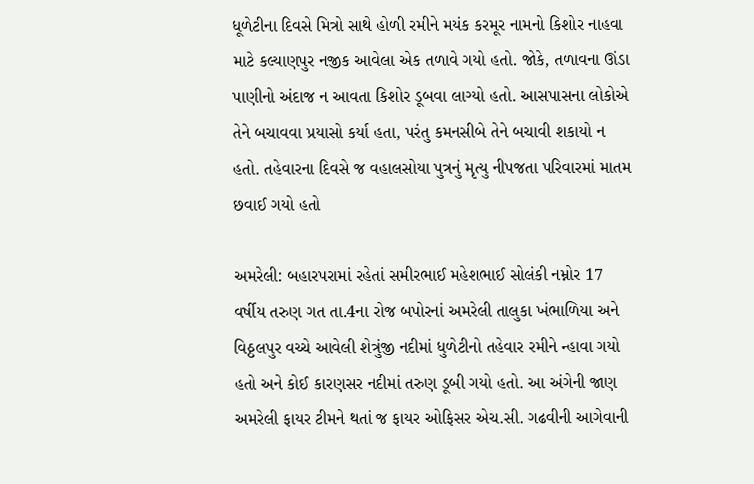ધૂળેટીના દિવસે મિત્રો સાથે હોળી રમીને મયંક કરમૂર નામનો કિશોર નાહવા માટે કલ્યાણપુર નજીક આવેલા એક તળાવે ગયો હતો. જોકે, તળાવના ઊંડા પાણીનો અંદાજ ન આવતા કિશોર ડૂબવા લાગ્યો હતો. આસપાસના લોકોએ તેને બચાવવા પ્રયાસો કર્યા હતા, પરંતુ કમનસીબે તેને બચાવી શકાયો ન હતો. તહેવારના દિવસે જ વહાલસોયા પુત્રનું મૃત્યુ નીપજતા પરિવારમાં માતમ છવાઈ ગયો હતો

અમરેલી: બહારપરામાં રહેતાં સમીરભાઈ મહેશભાઈ સોલંકી નમ્નોર 17 વર્ષીય તરુણ ગત તા.4ના રોજ બપોરનાં અમરેલી તાલુકા ખંભાળિયા અને વિઠ્ઠલપુર વચ્ચે આવેલી શેત્રુંજી નદીમાં ધુળેટીનો તહેવાર રમીને ન્હાવા ગયો હતો અને કોઈ કારણસર નદીમાં તરુણ ડૂબી ગયો હતો. આ અંગેની જાણ અમરેલી ફાયર ટીમને થતાં જ ફાયર ઓફિસર એચ.સી. ગઢવીની આગેવાની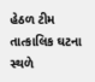હેઠળ ટીમ તાત્કાલિક ઘટના સ્થળે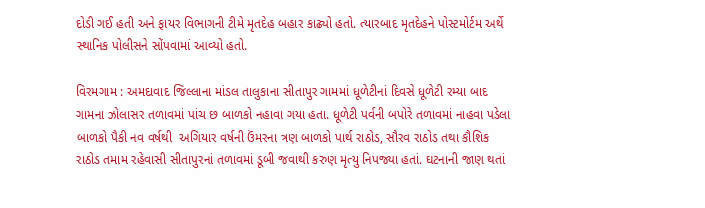દોડી ગઈ હતી અને ફાયર વિભાગની ટીમે મૃતદેહ બહાર કાઢ્યો હતો. ત્યારબાદ મૃતદેહને પોસ્ટમોર્ટમ અર્થે સ્થાનિક પોલીસને સોંપવામાં આવ્યો હતો.

વિરમગામ : અમદાવાદ જિલ્લાના માંડલ તાલુકાના સીતાપુર ગામમાં ધૂળેટીનાં દિવસે ધૂળેટી રમ્યા બાદ ગામના ઝોલાસર તળાવમાં પાંચ છ બાળકો નહાવા ગયા હતા. ધૂળેટી પર્વની બપોરે તળાવમાં નાહવા પડેલા બાળકો પૈકી નવ વર્ષથી  અગિયાર વર્ષની ઉંમરના ત્રણ બાળકો પાર્થ રાઠોડ, સૌરવ રાઠોડ તથા કૌશિક રાઠોડ તમામ રહેવાસી સીતાપુરનાં તળાવમાં ડૂબી જવાથી કરુણ મૃત્યુ નિપજ્યા હતાં. ઘટનાની જાણ થતાં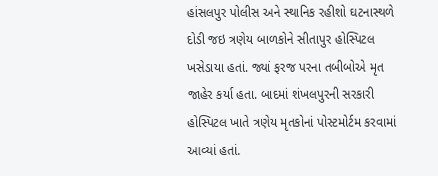હાંસલપુર પોલીસ અને સ્થાનિક રહીશો ઘટનાસ્થળે દોડી જઇ ત્રણેય બાળકોને સીતાપુર હોસ્પિટલ ખસેડાયા હતાં. જ્યાં ફરજ પરના તબીબોએ મૃત જાહેર કર્યા હતા. બાદમાં શંખલપુરની સરકારી હોસ્પિટલ ખાતે ત્રણેય મૃતકોનાં પોસ્ટમોર્ટમ કરવામાં આવ્યાં હતાં.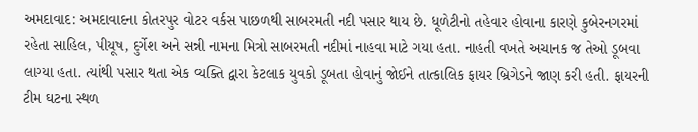અમદાવાદ: અમદાવાદના કોતરપુર વોટર વર્કસ પાછળથી સાબરમતી નદી પસાર થાય છે. ધૂળેટીનો તહેવાર હોવાના કારણે કુબેરનગરમાં રહેતા સાહિલ, પીયૂષ, દુર્ગેશ અને સન્ની નામના મિત્રો સાબરમતી નદીમાં નાહવા માટે ગયા હતા. નાહતી વખતે અચાનક જ તેઓ ડૂબવા લાગ્યા હતા. ત્યાંથી પસાર થતા એક વ્યક્તિ દ્વારા કેટલાક યુવકો ડૂબતા હોવાનું જોઈને તાત્કાલિક ફાયર બ્રિગેડને જાણ કરી હતી. ફાયરની ટીમ ઘટના સ્થળ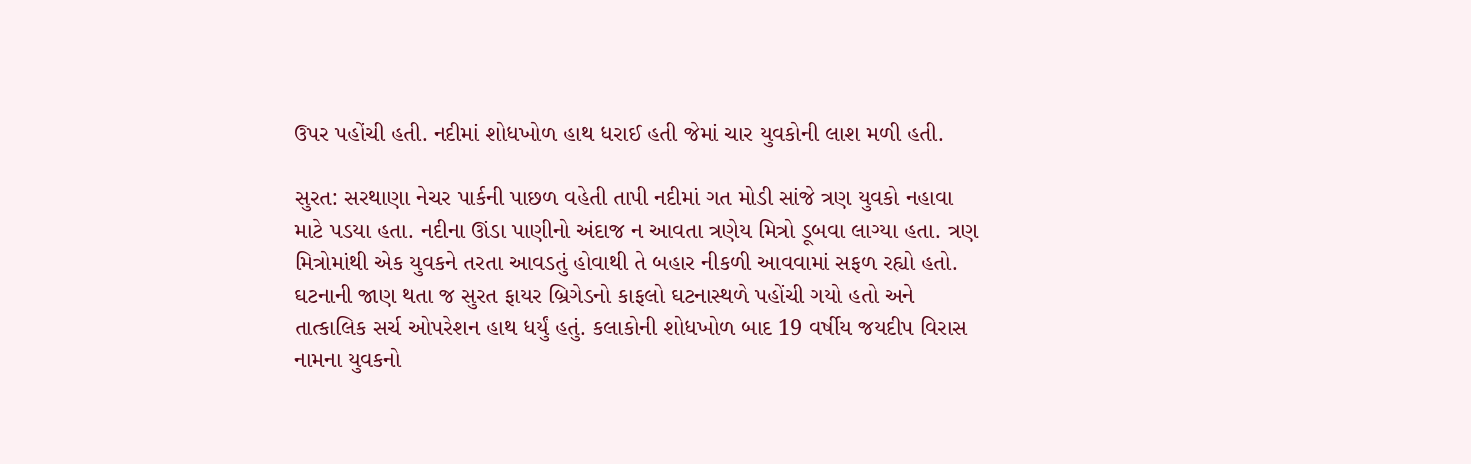ઉપર પહોંચી હતી. નદીમાં શોધખોળ હાથ ધરાઈ હતી જેમાં ચાર યુવકોની લાશ મળી હતી.

સુરત: સરથાણા નેચર પાર્કની પાછળ વહેતી તાપી નદીમાં ગત મોડી સાંજે ત્રણ યુવકો નહાવા માટે પડયા હતા. નદીના ઊંડા પાણીનો અંદાજ ન આવતા ત્રણેય મિત્રો ડૂબવા લાગ્યા હતા. ત્રણ મિત્રોમાંથી એક યુવકને તરતા આવડતું હોવાથી તે બહાર નીકળી આવવામાં સફળ રહ્યો હતો. ઘટનાની જાણ થતા જ સુરત ફાયર બ્રિગેડનો કાફલો ઘટનાસ્થળે પહોંચી ગયો હતો અને તાત્કાલિક સર્ચ ઓપરેશન હાથ ધર્યું હતું. કલાકોની શોધખોળ બાદ 19 વર્ષીય જયદીપ વિરાસ નામના યુવકનો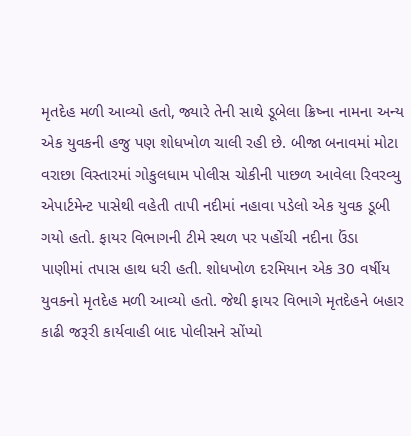મૃતદેહ મળી આવ્યો હતો, જ્યારે તેની સાથે ડૂબેલા ક્રિષ્ના નામના અન્ય એક યુવકની હજુ પણ શોધખોળ ચાલી રહી છે. બીજા બનાવમાં મોટા વરાછા વિસ્તારમાં ગોકુલધામ પોલીસ ચોકીની પાછળ આવેલા રિવરવ્યુ એપાર્ટમેન્ટ પાસેથી વહેતી તાપી નદીમાં નહાવા પડેલો એક યુવક ડૂબી ગયો હતો. ફાયર વિભાગની ટીમે સ્થળ પર પહોંચી નદીના ઉંડા પાણીમાં તપાસ હાથ ધરી હતી. શોધખોળ દરમિયાન એક 30 વર્ષીય યુવકનો મૃતદેહ મળી આવ્યો હતો. જેથી ફાયર વિભાગે મૃતદેહને બહાર કાઢી જરૂરી કાર્યવાહી બાદ પોલીસને સોંપ્યો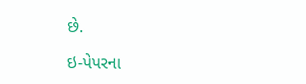છે.

ઇ-પેપરના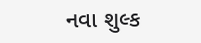નવા શુલ્ક